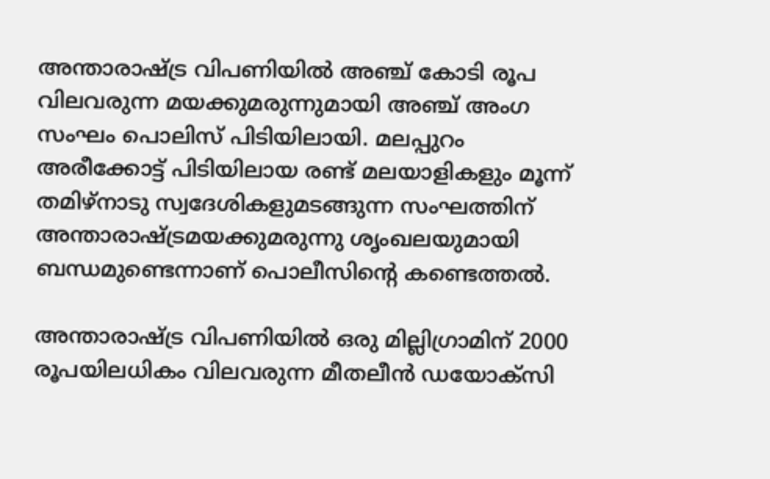അന്താരാഷ്‍ട്ര വിപണിയിൽ അഞ്ച് കോടി രൂപ വിലവരുന്ന മയക്കുമരുന്നുമായി അഞ്ച് അംഗ സംഘം പൊലിസ് പിടിയിലായി. മലപ്പുറം അരീക്കോട്ട് പിടിയിലായ രണ്ട് മലയാളികളും മൂന്ന് തമിഴ്‍നാടു സ്വദേശികളുമടങ്ങുന്ന സംഘത്തിന് അന്താരാഷ്‍ട്രമയക്കുമരുന്നു ശൃംഖലയുമായി ബന്ധമുണ്ടെന്നാണ് പൊലീസിന്റെ കണ്ടെത്തല്‍.

അന്താരാഷ്‍ട്ര വിപണിയില്‍ ഒരു മില്ലിഗ്രാമിന് 2000 രൂപയിലധികം വിലവരുന്ന മീതലീന്‍ ഡയോക്സി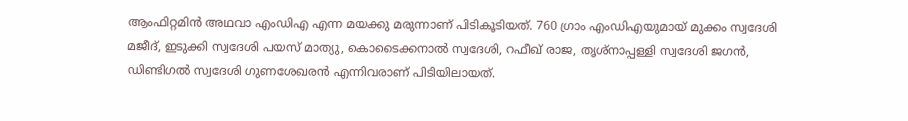ആംഫിറ്റമിന്‍ അഥവാ എംഡിഎ എന്ന മയക്കു മരുന്നാണ് പിടികൂടിയത്. 760 ഗ്രാം എംഡിഎയുമായ് മുക്കം സ്വദേശി മജീദ്, ഇടുക്കി സ്വദേശി പയസ്‌ മാത്യു, കൊടൈക്കനാല്‍ സ്വദേശി, റഫീഖ് രാജ, തൃശ്‍നാപ്പള്ളി സ്വദേശി ജഗൻ, ഡിണ്ടിഗല്‍ സ്വദേശി ഗുണശേഖരൻ എന്നിവരാണ് പിടിയിലായത്.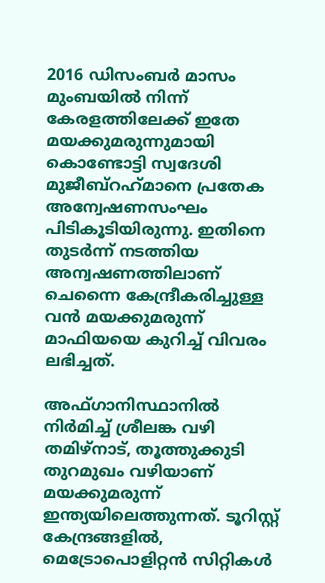2016 ഡിസംബർ മാസം മുംബയിൽ നിന്ന് കേരളത്തിലേക്ക് ഇതേ മയക്കുമരുന്നുമായി കൊണ്ടോട്ടി സ്വദേശി മുജീബ്‌റഹ്‍മാനെ പ്രതേക അന്വേഷണസംഘം പിടികൂടിയിരുന്നു. ഇതിനെ തുടർന്ന് നടത്തിയ അന്വഷണത്തിലാണ് ചെന്നൈ കേന്ദ്രീകരിച്ചുള്ള വൻ മയക്കുമരുന്ന് മാഫിയയെ കുറിച്ച് വിവരം ലഭിച്ചത്.

അഫ്ഗാനിസ്ഥാനിൽ നിർമിച്ച് ശ്രീലങ്ക വഴി തമിഴ്‍നാട്, തൂത്തുക്കുടി തുറമുഖം വഴിയാണ് മയക്കുമരുന്ന് ഇന്ത്യയിലെത്തുന്നത്. ടൂറിസ്റ്റ് കേന്ദ്രങ്ങളിൽ, മെട്രോപൊളിറ്റൻ സിറ്റികൾ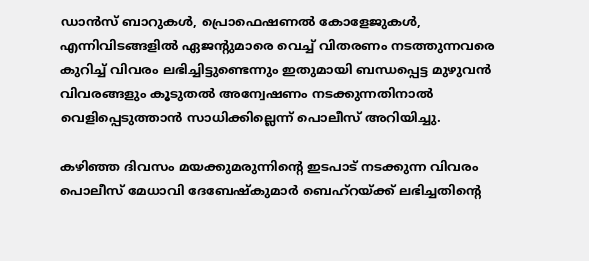ഡാന്‍സ് ബാറുകൾ, പ്രൊഫെഷണൽ കോളേജുകൾ, എന്നിവിടങ്ങളിൽ ഏജന്റുമാരെ വെച്ച് വിതരണം നടത്തുന്നവരെ കുറിച്ച് വിവരം ലഭിച്ചിട്ടുണ്ടെന്നും ഇതുമായി ബന്ധപ്പെട്ട മുഴുവൻ വിവരങ്ങളും കൂടുതൽ അന്വേഷണം നടക്കുന്നതിനാൽ വെളിപ്പെടുത്താൻ സാധിക്കില്ലെന്ന് പൊലീസ് അറിയിച്ചു.

കഴിഞ്ഞ ദിവസം മയക്കുമരുന്നിന്റെ ഇടപാട് നടക്കുന്ന വിവരം പൊലീസ് മേധാവി ദേബേഷ്‌കുമാർ ബെഹ്‌റയ്‍ക്ക് ലഭിച്ചതിന്റെ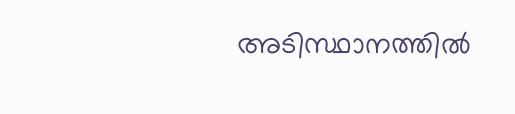അടിസ്ഥാനത്തിൽ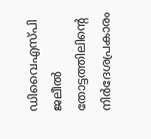ഡിവൈഎസ്‍പി ജലീൽ തോട്ടത്തിലിന്റെ നിർദേശപ്രകാരം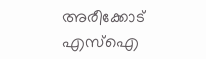അരീക്കോട് എസ്ഐ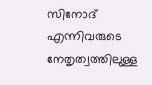സിനോദ് എന്നിവരുടെ നേതൃത്വത്തിലുള്ള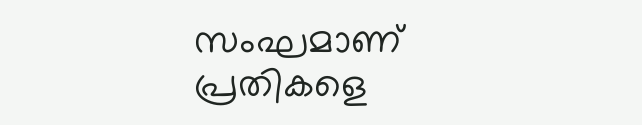സംഘമാണ് പ്രതികളെ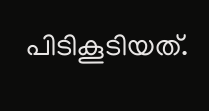പിടികൂടിയത്.